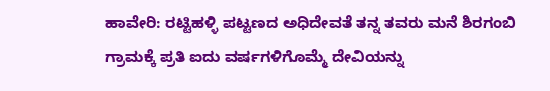ಹಾವೇರಿ: ರಟ್ಟಿಹಳ್ಳಿ ಪಟ್ಟಣದ ಅಧಿದೇವತೆ ತನ್ನ ತವರು ಮನೆ ಶಿರಗಂಬಿ ಗ್ರಾಮಕ್ಕೆ ಪ್ರತಿ ಐದು ವರ್ಷಗಳಿಗೊಮ್ಮೆ ದೇವಿಯನ್ನು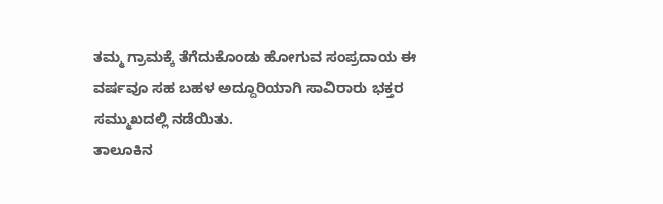ತಮ್ಮ ಗ್ರಾಮಕ್ಕೆ ತೆಗೆದುಕೊಂಡು ಹೋಗುವ ಸಂಪ್ರದಾಯ ಈ ವರ್ಷವೂ ಸಹ ಬಹಳ ಅದ್ದೂರಿಯಾಗಿ ಸಾವಿರಾರು ಭಕ್ತರ ಸಮ್ಮುಖದಲ್ಲಿ ನಡೆಯಿತು.
ತಾಲೂಕಿನ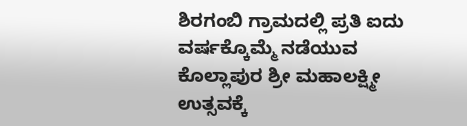ಶಿರಗಂಬಿ ಗ್ರಾಮದಲ್ಲಿ ಪ್ರತಿ ಐದು ವರ್ಷಕ್ಕೊಮ್ಮೆ ನಡೆಯುವ ಕೊಲ್ಲಾಪುರ ಶ್ರೀ ಮಹಾಲಕ್ಷ್ಮೀ ಉತ್ಸವಕ್ಕೆ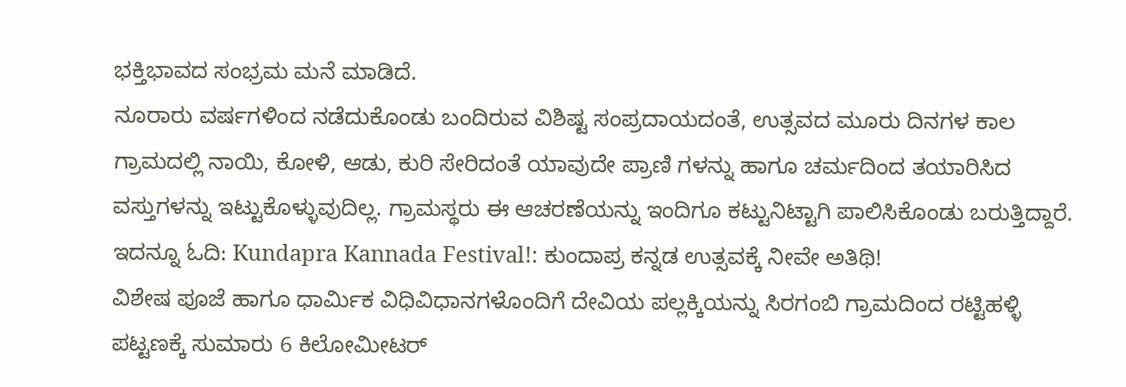ಭಕ್ತಿಭಾವದ ಸಂಭ್ರಮ ಮನೆ ಮಾಡಿದೆ.
ನೂರಾರು ವರ್ಷಗಳಿಂದ ನಡೆದುಕೊಂಡು ಬಂದಿರುವ ವಿಶಿಷ್ಟ ಸಂಪ್ರದಾಯದಂತೆ, ಉತ್ಸವದ ಮೂರು ದಿನಗಳ ಕಾಲ ಗ್ರಾಮದಲ್ಲಿ ನಾಯಿ, ಕೋಳಿ, ಆಡು, ಕುರಿ ಸೇರಿದಂತೆ ಯಾವುದೇ ಪ್ರಾಣಿ ಗಳನ್ನು ಹಾಗೂ ಚರ್ಮದಿಂದ ತಯಾರಿಸಿದ ವಸ್ತುಗಳನ್ನು ಇಟ್ಟುಕೊಳ್ಳುವುದಿಲ್ಲ. ಗ್ರಾಮಸ್ಥರು ಈ ಆಚರಣೆಯನ್ನು ಇಂದಿಗೂ ಕಟ್ಟುನಿಟ್ಟಾಗಿ ಪಾಲಿಸಿಕೊಂಡು ಬರುತ್ತಿದ್ದಾರೆ.
ಇದನ್ನೂ ಓದಿ: Kundapra Kannada Festival!: ಕುಂದಾಪ್ರ ಕನ್ನಡ ಉತ್ಸವಕ್ಕೆ ನೀವೇ ಅತಿಥಿ!
ವಿಶೇಷ ಪೂಜೆ ಹಾಗೂ ಧಾರ್ಮಿಕ ವಿಧಿವಿಧಾನಗಳೊಂದಿಗೆ ದೇವಿಯ ಪಲ್ಲಕ್ಕಿಯನ್ನು ಸಿರಗಂಬಿ ಗ್ರಾಮದಿಂದ ರಟ್ಟಿಹಳ್ಳಿ ಪಟ್ಟಣಕ್ಕೆ ಸುಮಾರು 6 ಕಿಲೋಮೀಟರ್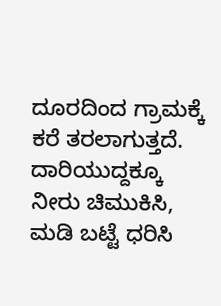ದೂರದಿಂದ ಗ್ರಾಮಕ್ಕೆ ಕರೆ ತರಲಾಗುತ್ತದೆ. ದಾರಿಯುದ್ದಕ್ಕೂ ನೀರು ಚಿಮುಕಿಸಿ, ಮಡಿ ಬಟ್ಟೆ ಧರಿಸಿ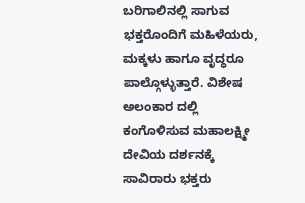ಬರಿಗಾಲಿನಲ್ಲಿ ಸಾಗುವ ಭಕ್ತರೊಂದಿಗೆ ಮಹಿಳೆಯರು, ಮಕ್ಕಳು ಹಾಗೂ ವೃದ್ಧರೂ ಪಾಲ್ಗೊಳ್ಳುತ್ತಾರೆ. ವಿಶೇಷ ಅಲಂಕಾರ ದಲ್ಲಿ ಕಂಗೊಳಿಸುವ ಮಹಾಲಕ್ಷ್ಮೀ ದೇವಿಯ ದರ್ಶನಕ್ಕೆ ಸಾವಿರಾರು ಭಕ್ತರು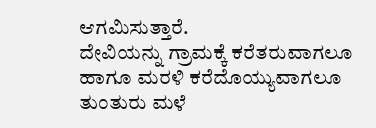ಆಗಮಿಸುತ್ತಾರೆ.
ದೇವಿಯನ್ನು ಗ್ರಾಮಕ್ಕೆ ಕರೆತರುವಾಗಲೂ ಹಾಗೂ ಮರಳಿ ಕರೆದೊಯ್ಯುವಾಗಲೂ ತುಂತುರು ಮಳೆ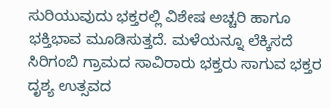ಸುರಿಯುವುದು ಭಕ್ತರಲ್ಲಿ ವಿಶೇಷ ಅಚ್ಚರಿ ಹಾಗೂ ಭಕ್ತಿಭಾವ ಮೂಡಿಸುತ್ತದೆ. ಮಳೆಯನ್ನೂ ಲೆಕ್ಕಿಸದೆ ಸಿರಿಗಂಬಿ ಗ್ರಾಮದ ಸಾವಿರಾರು ಭಕ್ತರು ಸಾಗುವ ಭಕ್ತರ ದೃಶ್ಯ ಉತ್ಸವದ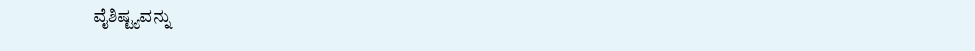ವೈಶಿಷ್ಟ್ಯವನ್ನು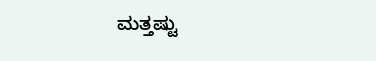ಮತ್ತಷ್ಟು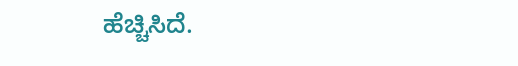ಹೆಚ್ಚಿಸಿದೆ.